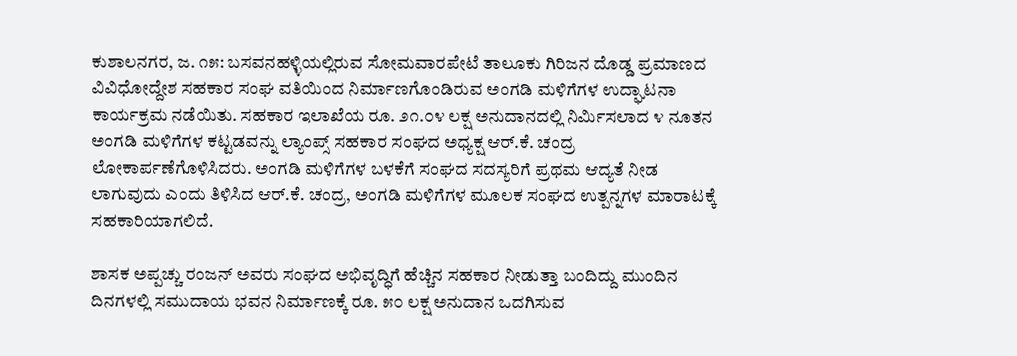ಕುಶಾಲನಗರ, ಜ. ೧೫: ಬಸವನಹಳ್ಳಿಯಲ್ಲಿರುವ ಸೋಮವಾರಪೇಟೆ ತಾಲೂಕು ಗಿರಿಜನ ದೊಡ್ಡ ಪ್ರಮಾಣದ ವಿವಿಧೋದ್ದೇಶ ಸಹಕಾರ ಸಂಘ ವತಿಯಿಂದ ನಿರ್ಮಾಣಗೊಂಡಿರುವ ಅಂಗಡಿ ಮಳಿಗೆಗಳ ಉದ್ಘಾಟನಾ ಕಾರ್ಯಕ್ರಮ ನಡೆಯಿತು. ಸಹಕಾರ ಇಲಾಖೆಯ ರೂ. ೨೧.೦೪ ಲಕ್ಷ ಅನುದಾನದಲ್ಲಿ ನಿರ್ಮಿಸಲಾದ ೪ ನೂತನ ಅಂಗಡಿ ಮಳಿಗೆಗಳ ಕಟ್ಟಡವನ್ನು ಲ್ಯಾಂಪ್ಸ್ ಸಹಕಾರ ಸಂಘದ ಅಧ್ಯಕ್ಷ ಆರ್.ಕೆ. ಚಂದ್ರ ಲೋಕಾರ್ಪಣೆಗೊಳಿಸಿದರು. ಅಂಗಡಿ ಮಳಿಗೆಗಳ ಬಳಕೆಗೆ ಸಂಘದ ಸದಸ್ಯರಿಗೆ ಪ್ರಥಮ ಆದ್ಯತೆ ನೀಡ ಲಾಗುವುದು ಎಂದು ತಿಳಿಸಿದ ಆರ್.ಕೆ. ಚಂದ್ರ, ಅಂಗಡಿ ಮಳಿಗೆಗಳ ಮೂಲಕ ಸಂಘದ ಉತ್ಪನ್ನಗಳ ಮಾರಾಟಕ್ಕೆ ಸಹಕಾರಿಯಾಗಲಿದೆ.

ಶಾಸಕ ಅಪ್ಪಚ್ಚು ರಂಜನ್ ಅವರು ಸಂಘದ ಅಭಿವೃದ್ಧಿಗೆ ಹೆಚ್ಚಿನ ಸಹಕಾರ ನೀಡುತ್ತಾ ಬಂದಿದ್ದು ಮುಂದಿನ ದಿನಗಳಲ್ಲಿ ಸಮುದಾಯ ಭವನ ನಿರ್ಮಾಣಕ್ಕೆ ರೂ. ೫೦ ಲಕ್ಷ ಅನುದಾನ ಒದಗಿಸುವ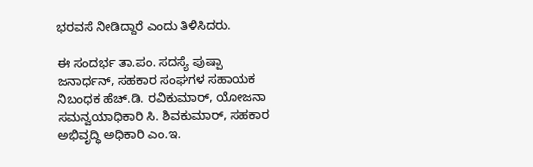ಭರವಸೆ ನೀಡಿದ್ದಾರೆ ಎಂದು ತಿಳಿಸಿದರು.

ಈ ಸಂದರ್ಭ ತಾ.ಪಂ. ಸದಸ್ಯೆ ಪುಷ್ಪಾ ಜನಾರ್ಧನ್, ಸಹಕಾರ ಸಂಘಗಳ ಸಹಾಯಕ ನಿಬಂಧಕ ಹೆಚ್.ಡಿ. ರವಿಕುಮಾರ್, ಯೋಜನಾ ಸಮನ್ವಯಾಧಿಕಾರಿ ಸಿ. ಶಿವಕುಮಾರ್, ಸಹಕಾರ ಅಭಿವೃದ್ಧಿ ಅಧಿಕಾರಿ ಎಂ.ಇ.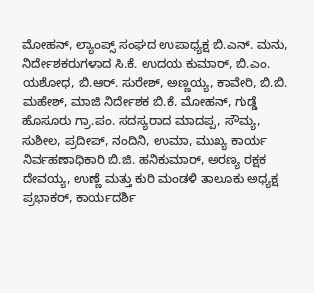ಮೋಹನ್, ಲ್ಯಾಂಪ್ಸ್ ಸಂಘದ ಉಪಾಧ್ಯಕ್ಷ ಬಿ.ಎನ್. ಮನು, ನಿರ್ದೇಶಕರುಗಳಾದ ಸಿ.ಕೆ. ಉದಯ ಕುಮಾರ್, ಬಿ.ಎಂ. ಯಶೋಧ, ಬಿ.ಆರ್. ಸುರೇಶ್, ಅಣ್ಣಯ್ಯ, ಕಾವೇರಿ, ಬಿ.ಬಿ. ಮಹೇಶ್, ಮಾಜಿ ನಿರ್ದೇಶಕ ಬಿ.ಕೆ. ಮೋಹನ್, ಗುಡ್ಡೆ ಹೊಸೂರು ಗ್ರಾ.ಪಂ. ಸದಸ್ಯರಾದ ಮಾದಪ್ಪ, ಸೌಮ್ಯ, ಸುಶೀಲ, ಪ್ರದೀಪ್, ನಂದಿನಿ, ಉಮಾ, ಮುಖ್ಯ ಕಾರ್ಯ ನಿರ್ವಹಣಾಧಿಕಾರಿ ಬಿ.ಜಿ. ಹನಿಕುಮಾರ್, ಅರಣ್ಯ ರಕ್ಷಕ ದೇವಯ್ಯ, ಉಣ್ಣೆ ಮತ್ತು ಕುರಿ ಮಂಡಳಿ ತಾಲೂಕು ಅಧ್ಯಕ್ಷ ಪ್ರಭಾಕರ್, ಕಾರ್ಯದರ್ಶಿ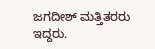ಜಗದೀಶ್ ಮತ್ತಿತರರು ಇದ್ದರು.